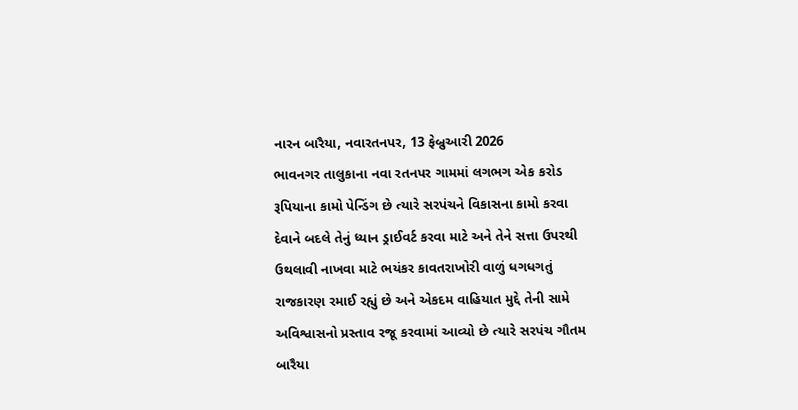નારન બારૈયા, નવારતનપર, 13 ફેબ્રુઆરી 2026
ભાવનગર તાલુકાના નવા રતનપર ગામમાં લગભગ એક કરોડ રૂપિયાના કામો પેન્ડિંગ છે ત્યારે સરપંચને વિકાસના કામો કરવા દેવાને બદલે તેનું ધ્યાન ડ્રાઈવર્ટ કરવા માટે અને તેને સત્તા ઉપરથી ઉથલાવી નાખવા માટે ભયંકર કાવતરાખોરી વાળું ધગધગતું રાજકારણ રમાઈ રહ્યું છે અને એકદમ વાહિયાત મુદ્દે તેની સામે અવિશ્વાસનો પ્રસ્તાવ રજૂ કરવામાં આવ્યો છે ત્યારે સરપંચ ગૌતમ બારૈયા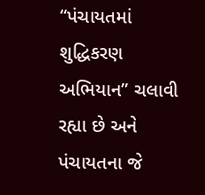“પંચાયતમાં શુદ્ધિકરણ અભિયાન” ચલાવી રહ્યા છે અને પંચાયતના જે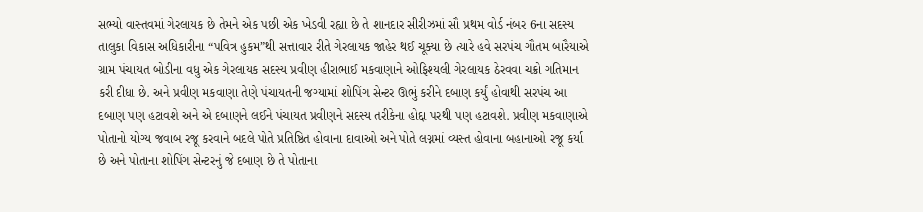સભ્યો વાસ્તવમાં ગેરલાયક છે તેમને એક પછી એક ખેડવી રહ્યા છે તે શાનદાર સીરીઝમાં સૌ પ્રથમ વોર્ડ નંબર 6ના સદસ્ય તાલુકા વિકાસ અધિકારીના “પવિત્ર હુકમ”થી સત્તાવાર રીતે ગેરલાયક જાહેર થઈ ચૂક્યા છે ત્યારે હવે સરપંચ ગૌતમ બારૈયાએ ગ્રામ પંચાયત બોડીના વધુ એક ગેરલાયક સદસ્ય પ્રવીણ હીરાભાઈ મકવાણાને ઓફિશ્યલી ગેરલાયક ઠેરવવા ચક્રો ગતિમાન કરી દીધા છે. અને પ્રવીણ મકવાણા તેણે પંચાયતની જગ્યામાં શોપિંગ સેન્ટર ઊભું કરીને દબાણ કર્યું હોવાથી સરપંચ આ દબાણ પણ હટાવશે અને એ દબાણને લઈને પંચાયત પ્રવીણને સદસ્ય તરીકેના હોદ્દા પરથી પણ હટાવશે. પ્રવીણ મકવાણાએ પોતાનો યોગ્ય જવાબ રજૂ કરવાને બદલે પોતે પ્રતિષ્ઠિત હોવાના દાવાઓ અને પોતે લગ્નમાં વ્યસ્ત હોવાના બહાનાઓ રજૂ કર્યા છે અને પોતાના શોપિંગ સેન્ટરનું જે દબાણ છે તે પોતાના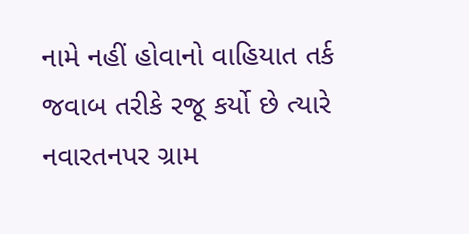નામે નહીં હોવાનો વાહિયાત તર્ક જવાબ તરીકે રજૂ કર્યો છે ત્યારે નવારતનપર ગ્રામ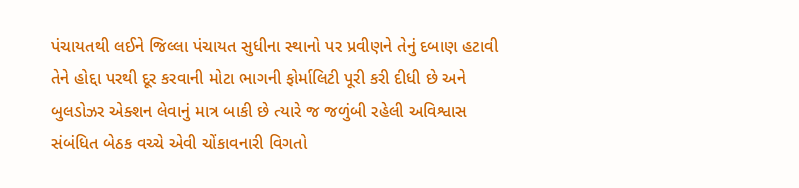પંચાયતથી લઈને જિલ્લા પંચાયત સુધીના સ્થાનો પર પ્રવીણને તેનું દબાણ હટાવી તેને હોદ્દા પરથી દૂર કરવાની મોટા ભાગની ફોર્માલિટી પૂરી કરી દીધી છે અને બુલડોઝર એક્શન લેવાનું માત્ર બાકી છે ત્યારે જ જળુંબી રહેલી અવિશ્વાસ સંબંધિત બેઠક વચ્ચે એવી ચોંકાવનારી વિગતો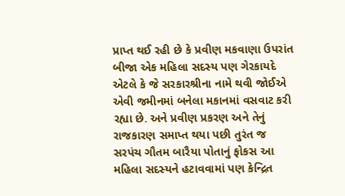પ્રાપ્ત થઈ રહી છે કે પ્રવીણ મકવાણા ઉપરાંત બીજા એક મહિલા સદસ્ય પણ ગેરકાયદે એટલે કે જે સરકારશ્રીના નામે થવી જોઈએ એવી જમીનમાં બનેલા મકાનમાં વસવાટ કરી રહ્યા છે. અને પ્રવીણ પ્રકરણ અને તેનું રાજકારણ સમાપ્ત થયા પછી તુરંત જ સરપંચ ગૌતમ બારૈયા પોતાનું ફોકસ આ મહિલા સદસ્યને હટાવવામાં પણ કેન્દ્રિત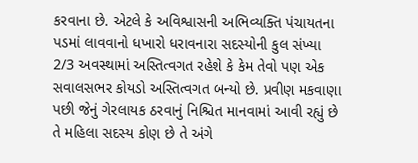કરવાના છે. એટલે કે અવિશ્વાસની અભિવ્યક્તિ પંચાયતના પડમાં લાવવાનો ધખારો ધરાવનારા સદસ્યોની કુલ સંખ્યા 2/3 અવસ્થામાં અસ્તિત્વગત રહેશે કે કેમ તેવો પણ એક સવાલસભર કોયડો અસ્તિત્વગત બન્યો છે. પ્રવીણ મકવાણા પછી જેનું ગેરલાયક ઠરવાનું નિશ્ચિત માનવામાં આવી રહ્યું છે તે મહિલા સદસ્ય કોણ છે તે અંગે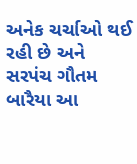અનેક ચર્ચાઓ થઈ રહી છે અને સરપંચ ગૌતમ બારૈયા આ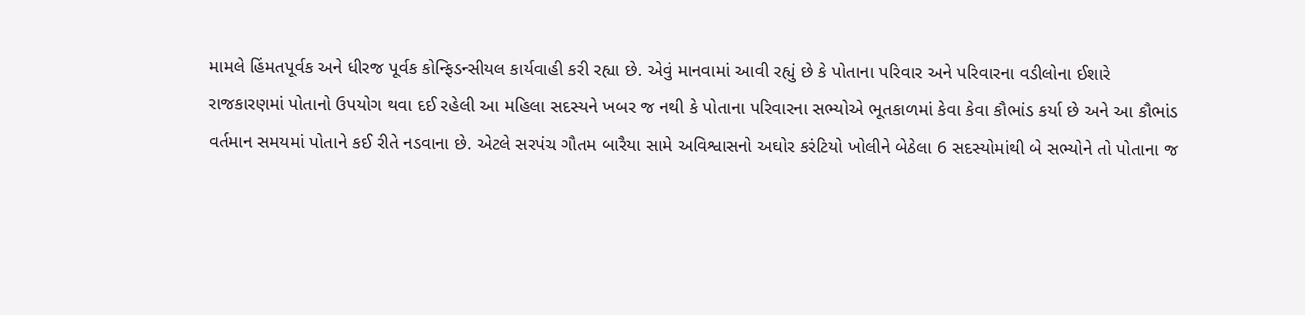મામલે હિંમતપૂર્વક અને ધીરજ પૂર્વક કોન્ફિડન્સીયલ કાર્યવાહી કરી રહ્યા છે. એવું માનવામાં આવી રહ્યું છે કે પોતાના પરિવાર અને પરિવારના વડીલોના ઈશારે રાજકારણમાં પોતાનો ઉપયોગ થવા દઈ રહેલી આ મહિલા સદસ્યને ખબર જ નથી કે પોતાના પરિવારના સભ્યોએ ભૂતકાળમાં કેવા કેવા કૌભાંડ કર્યા છે અને આ કૌભાંડ વર્તમાન સમયમાં પોતાને કઈ રીતે નડવાના છે. એટલે સરપંચ ગૌતમ બારૈયા સામે અવિશ્વાસનો અઘોર કરંટિયો ખોલીને બેઠેલા 6 સદસ્યોમાંથી બે સભ્યોને તો પોતાના જ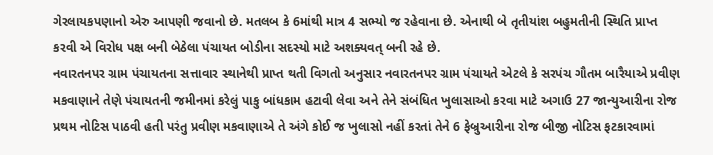ગેરલાયકપણાનો એરુ આપણી જવાનો છે. મતલબ કે 6માંથી માત્ર 4 સભ્યો જ રહેવાના છે. એનાથી બે તૃતીયાંશ બહુમતીની સ્થિતિ પ્રાપ્ત કરવી એ વિરોધ પક્ષ બની બેઠેલા પંચાયત બોડીના સદસ્યો માટે અશક્યવત્ બની રહે છે.
નવારતનપર ગ્રામ પંચાયતના સત્તાવાર સ્થાનેથી પ્રાપ્ત થતી વિગતો અનુસાર નવારતનપર ગ્રામ પંચાયતે એટલે કે સરપંચ ગૌતમ બારૈયાએ પ્રવીણ મકવાણાને તેણે પંચાયતની જમીનમાં કરેલું પાકુ બાંધકામ હટાવી લેવા અને તેને સંબંધિત ખુલાસાઓ કરવા માટે અગાઉ 27 જાન્યુઆરીના રોજ પ્રથમ નોટિસ પાઠવી હતી પરંતુ પ્રવીણ મકવાણાએ તે અંગે કોઈ જ ખુલાસો નહીં કરતાં તેને 6 ફેબ્રુઆરીના રોજ બીજી નોટિસ ફટકારવામાં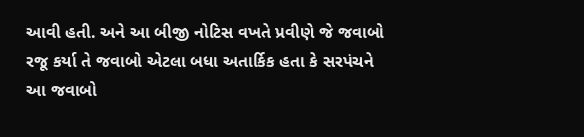આવી હતી. અને આ બીજી નોટિસ વખતે પ્રવીણે જે જવાબો રજૂ કર્યા તે જવાબો એટલા બધા અતાર્કિક હતા કે સરપંચને આ જવાબો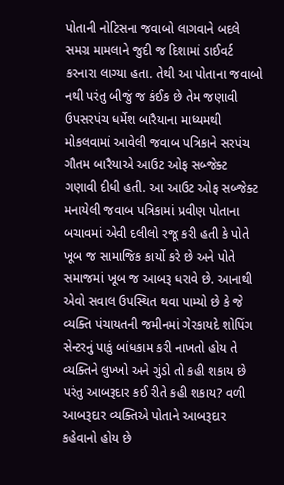પોતાની નોટિસના જવાબો લાગવાને બદલે સમગ્ર મામલાને જુદી જ દિશામાં ડાઈવર્ટ કરનારા લાગ્યા હતા. તેથી આ પોતાના જવાબો નથી પરંતુ બીજું જ કંઈક છે તેમ જણાવી ઉપસરપંચ ધર્મેશ બારૈયાના માધ્યમથી મોકલવામાં આવેલી જવાબ પત્રિકાને સરપંચ ગૌતમ બારૈયાએ આઉટ ઓફ સબ્જેક્ટ ગણાવી દીધી હતી. આ આઉટ ઓફ સબ્જેક્ટ મનાયેલી જવાબ પત્રિકામાં પ્રવીણ પોતાના બચાવમાં એવી દલીલો રજૂ કરી હતી કે પોતે ખૂબ જ સામાજિક કાર્યો કરે છે અને પોતે સમાજમાં ખૂબ જ આબરૂ ધરાવે છે. આનાથી એવો સવાલ ઉપસ્થિત થવા પામ્યો છે કે જે વ્યક્તિ પંચાયતની જમીનમાં ગેરકાયદે શોપિંગ સેન્ટરનું પાકું બાંધકામ કરી નાખતો હોય તે વ્યક્તિને લુખ્ખો અને ગુંડો તો કહી શકાય છે પરંતુ આબરૂદાર કઈ રીતે કહી શકાય? વળી આબરૂદાર વ્યક્તિએ પોતાને આબરૂદાર કહેવાનો હોય છે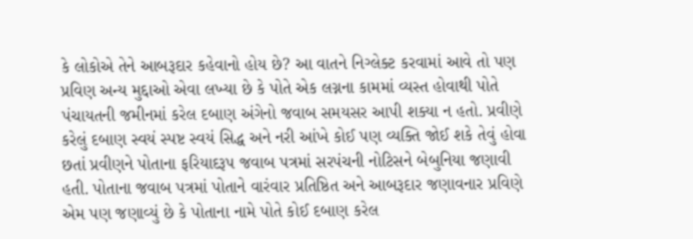કે લોકોએ તેને આબરૂદાર કહેવાનો હોય છે? આ વાતને નિગ્લેક્ટ કરવામાં આવે તો પણ પ્રવિણ અન્ય મુદ્દાઓ એવા લખ્યા છે કે પોતે એક લગ્નના કામમાં વ્યસ્ત હોવાથી પોતે પંચાયતની જમીનમાં કરેલ દબાણ અંગેનો જવાબ સમયસર આપી શક્યા ન હતો. પ્રવીણે કરેલું દબાણ સ્વયં સ્પષ્ટ સ્વયં સિદ્ધ અને નરી આંખે કોઈ પણ વ્યક્તિ જોઈ શકે તેવું હોવા છતાં પ્રવીણને પોતાના ફરિયાદરૂપ જવાબ પત્રમાં સરપંચની નોટિસને બેબુનિયા જણાવી હતી. પોતાના જવાબ પત્રમાં પોતાને વારંવાર પ્રતિષ્ઠિત અને આબરૂદાર જણાવનાર પ્રવિણે એમ પણ જણાવ્યું છે કે પોતાના નામે પોતે કોઈ દબાણ કરેલ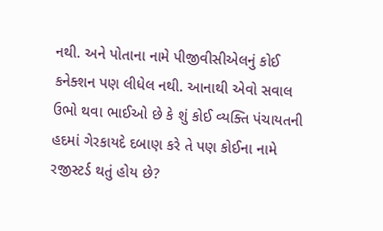નથી. અને પોતાના નામે પીજીવીસીએલનું કોઈ કનેક્શન પણ લીધેલ નથી. આનાથી એવો સવાલ ઉભો થવા ભાઈઓ છે કે શું કોઈ વ્યક્તિ પંચાયતની હદમાં ગેરકાયદે દબાણ કરે તે પણ કોઈના નામે રજીસ્ટર્ડ થતું હોય છે?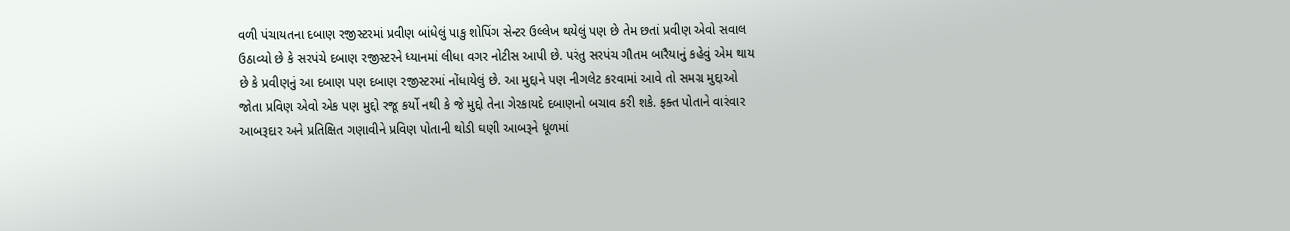વળી પંચાયતના દબાણ રજીસ્ટરમાં પ્રવીણ બાંધેલું પાકુ શોપિંગ સેન્ટર ઉલ્લેખ થયેલું પણ છે તેમ છતાં પ્રવીણ એવો સવાલ ઉઠાવ્યો છે કે સરપંચે દબાણ રજીસ્ટરને ધ્યાનમાં લીધા વગર નોટીસ આપી છે. પરંતુ સરપંચ ગૌતમ બારૈયાનું કહેવું એમ થાય છે કે પ્રવીણનું આ દબાણ પણ દબાણ રજીસ્ટરમાં નોંધાયેલું છે. આ મુદ્દાને પણ નીગલેટ કરવામાં આવે તો સમગ્ર મુદ્દાઓ જોતા પ્રવિણ એવો એક પણ મુદ્દો રજૂ કર્યો નથી કે જે મુદ્દો તેના ગેરકાયદે દબાણનો બચાવ કરી શકે. ફક્ત પોતાને વારંવાર આબરૂદાર અને પ્રતિક્ષિત ગણાવીને પ્રવિણ પોતાની થોડી ઘણી આબરૂને ધૂળમાં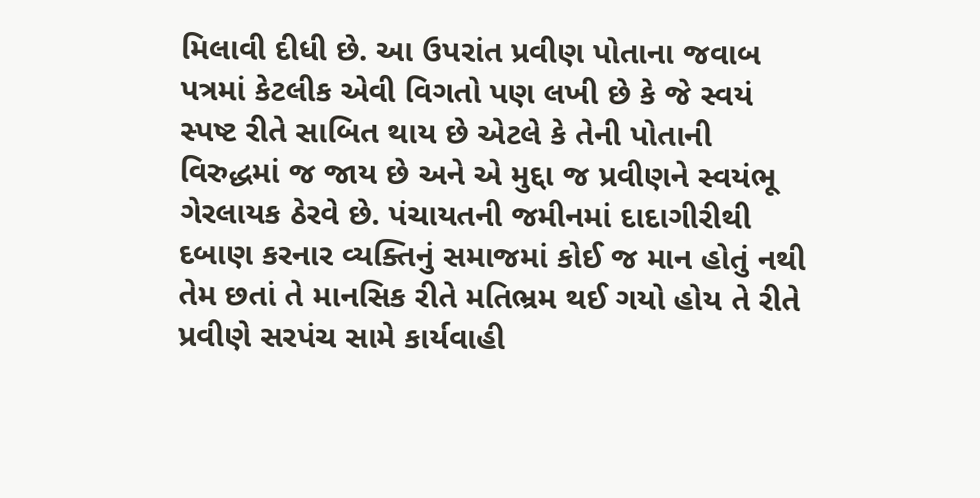મિલાવી દીધી છે. આ ઉપરાંત પ્રવીણ પોતાના જવાબ પત્રમાં કેટલીક એવી વિગતો પણ લખી છે કે જે સ્વયં સ્પષ્ટ રીતે સાબિત થાય છે એટલે કે તેની પોતાની વિરુદ્ધમાં જ જાય છે અને એ મુદ્દા જ પ્રવીણને સ્વયંભૂ ગેરલાયક ઠેરવે છે. પંચાયતની જમીનમાં દાદાગીરીથી દબાણ કરનાર વ્યક્તિનું સમાજમાં કોઈ જ માન હોતું નથી તેમ છતાં તે માનસિક રીતે મતિભ્રમ થઈ ગયો હોય તે રીતે પ્રવીણે સરપંચ સામે કાર્યવાહી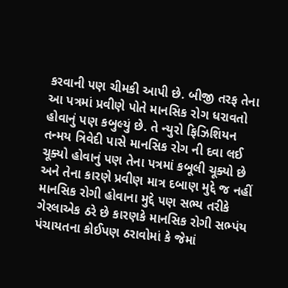કરવાની પણ ચીમકી આપી છે. બીજી તરફ તેના આ પત્રમાં પ્રવીણે પોતે માનસિક રોગ ધરાવતો હોવાનું પણ કબુલ્યું છે. તે ન્યુરો ફિઝિશિયન તન્મય ત્રિવેદી પાસે માનસિક રોગ ની દવા લઈ ચૂક્યો હોવાનું પણ તેના પત્રમાં કબૂલી ચૂક્યો છે અને તેના કારણે પ્રવીણ માત્ર દબાણ મુદ્દે જ નહીં માનસિક રોગી હોવાના મુદ્દે પણ સભ્ય તરીકે ગેરલાએક ઠરે છે કારણકે માનસિક રોગી સભ્પંય પંચાયતના કોઈપણ ઠરાવોમાં કે જેમાં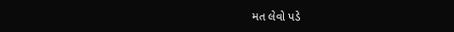મત લેવો પડે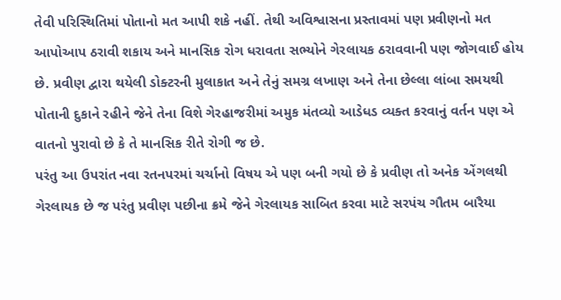તેવી પરિસ્થિતિમાં પોતાનો મત આપી શકે નહીં. તેથી અવિશ્વાસના પ્રસ્તાવમાં પણ પ્રવીણનો મત આપોઆપ ઠરાવી શકાય અને માનસિક રોગ ધરાવતા સભ્યોને ગેરલાયક ઠરાવવાની પણ જોગવાઈ હોય છે. પ્રવીણ દ્વારા થયેલી ડોક્ટરની મુલાકાત અને તેનું સમગ્ર લખાણ અને તેના છેલ્લા લાંબા સમયથી પોતાની દુકાને રહીને જેને તેના વિશે ગેરહાજરીમાં અમુક મંતવ્યો આડેધડ વ્યક્ત કરવાનું વર્તન પણ એ વાતનો પુરાવો છે કે તે માનસિક રીતે રોગી જ છે.
પરંતુ આ ઉપરાંત નવા રતનપરમાં ચર્ચાનો વિષય એ પણ બની ગયો છે કે પ્રવીણ તો અનેક એંગલથી ગેરલાયક છે જ પરંતુ પ્રવીણ પછીના ક્રમે જેને ગેરલાયક સાબિત કરવા માટે સરપંચ ગૌતમ બારૈયા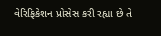વેરિફિકેશન પ્રોસેસ કરી રહ્યા છે તે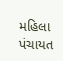મહિલા પંચાયત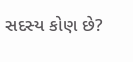સદસ્ય કોણ છે?